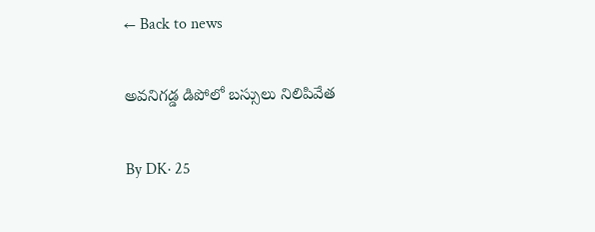← Back to news

అవనిగడ్డ డిపోలో బస్సులు నిలిపివేత

By DK· 25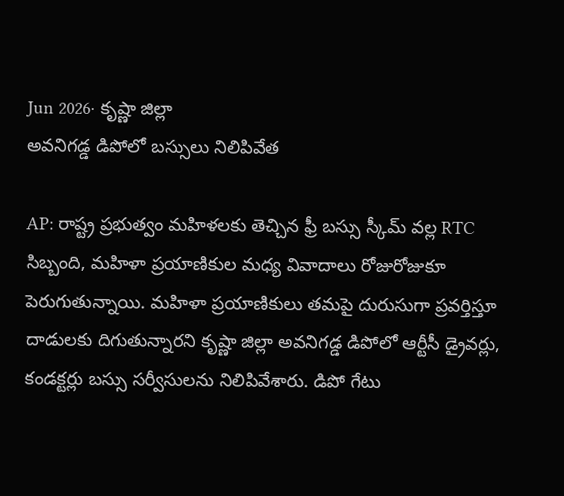Jun 2026· కృష్ణా జిల్లా
అవనిగడ్డ డిపోలో బస్సులు నిలిపివేత

AP: రాష్ట్ర ప్రభుత్వం మహిళలకు తెచ్చిన ఫ్రీ బస్సు స్కీమ్ వల్ల RTC సిబ్బంది, మహిళా ప్రయాణికుల మధ్య వివాదాలు రోజురోజుకూ పెరుగుతున్నాయి. మహిళా ప్రయాణికులు తమపై దురుసుగా ప్రవర్తిస్తూ దాడులకు దిగుతున్నారని కృష్ణా జిల్లా అవనిగడ్డ డిపోలో ఆర్టీసీ డ్రైవర్లు, కండక్టర్లు బస్సు సర్వీసులను నిలిపివేశారు. డిపో గేటు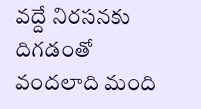వద్దే నిరసనకు దిగడంతో వందలాది మంది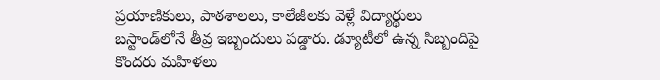ప్రయాణికులు, పాఠశాలలు, కాలేజీలకు వెళ్లే విద్యార్థులు బస్టాండ్‌లోనే తీవ్ర ఇబ్బందులు పడ్డారు. డ్యూటీలో ఉన్న సిబ్బందిపై కొందరు మహిళలు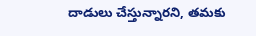దాడులు చేస్తున్నారని, తమకు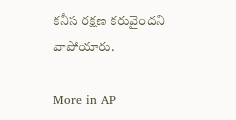కనీస రక్షణ కరువైందని వాపోయారు.

More in AP